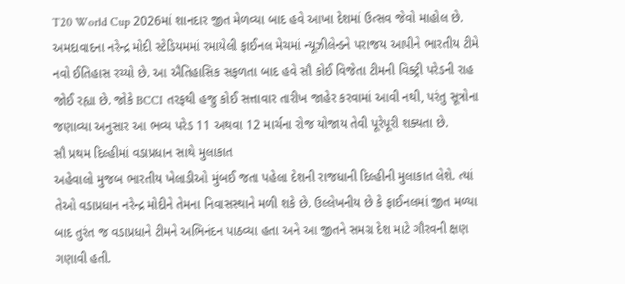T20 World Cup 2026માં શાનદાર જીત મેળવ્યા બાદ હવે આખા દેશમાં ઉત્સવ જેવો માહોલ છે. અમદાવાદના નરેન્દ્ર મોદી સ્ટેડિયમમાં રમાયેલી ફાઈનલ મેચમાં ન્યૂઝીલેન્ડને પરાજય આપીને ભારતીય ટીમે નવો ઈતિહાસ રચ્યો છે. આ ઐતિહાસિક સફળતા બાદ હવે સૌ કોઈ વિજેતા ટીમની વિક્ટ્રી પરેડની રાહ જોઈ રહ્યા છે. જોકે BCCI તરફથી હજુ કોઈ સત્તાવાર તારીખ જાહેર કરવામાં આવી નથી, પરંતુ સૂત્રોના જણાવ્યા અનુસાર આ ભવ્ય પરેડ 11 અથવા 12 માર્ચના રોજ યોજાય તેવી પૂરેપૂરી શક્યતા છે.
સૌ પ્રથમ દિલ્હીમાં વડાપ્રધાન સાથે મુલાકાત
અહેવાલો મુજબ ભારતીય ખેલાડીઓ મુંબઈ જતા પહેલા દેશની રાજધાની દિલ્હીની મુલાકાત લેશે. ત્યાં તેઓ વડાપ્રધાન નરેન્દ્ર મોદીને તેમના નિવાસસ્થાને મળી શકે છે. ઉલ્લેખનીય છે કે ફાઈનલમાં જીત મળ્યા બાદ તુરંત જ વડાપ્રધાને ટીમને અભિનંદન પાઠવ્યા હતા અને આ જીતને સમગ્ર દેશ માટે ગૌરવની ક્ષણ ગણાવી હતી.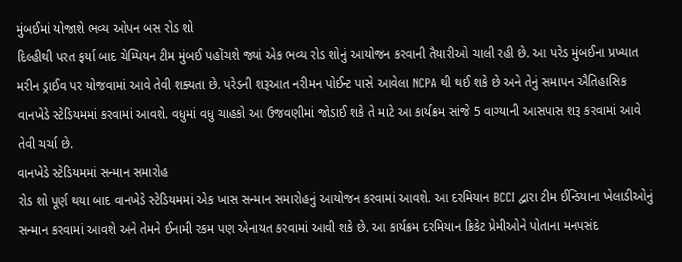મુંબઈમાં યોજાશે ભવ્ય ઓપન બસ રોડ શો
દિલ્હીથી પરત ફર્યા બાદ ચેમ્પિયન ટીમ મુંબઈ પહોંચશે જ્યાં એક ભવ્ય રોડ શોનું આયોજન કરવાની તૈયારીઓ ચાલી રહી છે. આ પરેડ મુંબઈના પ્રખ્યાત મરીન ડ્રાઈવ પર યોજવામાં આવે તેવી શક્યતા છે. પરેડની શરૂઆત નરીમન પોઈન્ટ પાસે આવેલા NCPA થી થઈ શકે છે અને તેનું સમાપન ઐતિહાસિક વાનખેડે સ્ટેડિયમમાં કરવામાં આવશે. વધુમાં વધુ ચાહકો આ ઉજવણીમાં જોડાઈ શકે તે માટે આ કાર્યક્રમ સાંજે 5 વાગ્યાની આસપાસ શરૂ કરવામાં આવે તેવી ચર્ચા છે.
વાનખેડે સ્ટેડિયમમાં સન્માન સમારોહ
રોડ શો પૂર્ણ થયા બાદ વાનખેડે સ્ટેડિયમમાં એક ખાસ સન્માન સમારોહનું આયોજન કરવામાં આવશે. આ દરમિયાન BCCI દ્વારા ટીમ ઈન્ડિયાના ખેલાડીઓનું સન્માન કરવામાં આવશે અને તેમને ઈનામી રકમ પણ એનાયત કરવામાં આવી શકે છે. આ કાર્યક્રમ દરમિયાન ક્રિકેટ પ્રેમીઓને પોતાના મનપસંદ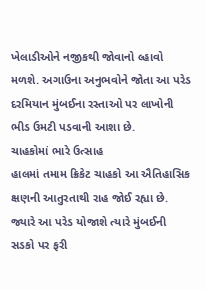ખેલાડીઓને નજીકથી જોવાનો લ્હાવો મળશે. અગાઉના અનુભવોને જોતા આ પરેડ દરમિયાન મુંબઈના રસ્તાઓ પર લાખોની ભીડ ઉમટી પડવાની આશા છે.
ચાહકોમાં ભારે ઉત્સાહ
હાલમાં તમામ ક્રિકેટ ચાહકો આ ઐતિહાસિક ક્ષણની આતુરતાથી રાહ જોઈ રહ્યા છે. જ્યારે આ પરેડ યોજાશે ત્યારે મુંબઈની સડકો પર ફરી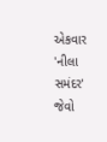એકવાર 'નીલા સમંદર' જેવો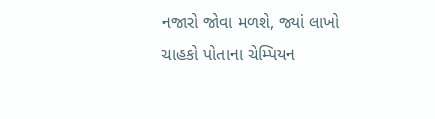નજારો જોવા મળશે, જ્યાં લાખો ચાહકો પોતાના ચેમ્પિયન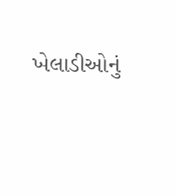ખેલાડીઓનું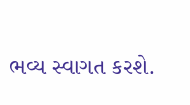ભવ્ય સ્વાગત કરશે.